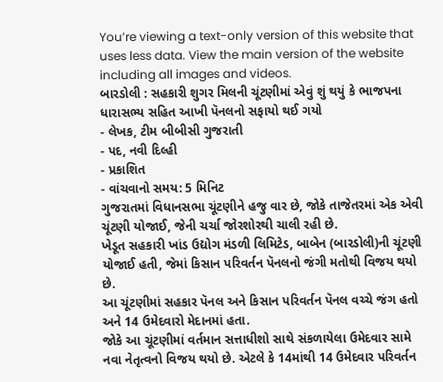You’re viewing a text-only version of this website that uses less data. View the main version of the website including all images and videos.
બારડોલી : સહકારી શુગર મિલની ચૂંટણીમાં એવું શું થયું કે ભાજપના ધારાસભ્ય સહિત આખી પૅનલનો સફાયો થઈ ગયો
- લેખક, ટીમ બીબીસી ગુજરાતી
- પદ, નવી દિલ્હી
- પ્રકાશિત
- વાંચવાનો સમય: 5 મિનિટ
ગુજરાતમાં વિધાનસભા ચૂંટણીને હજુ વાર છે, જોકે તાજેતરમાં એક એવી ચૂંટણી યોજાઈ, જેની ચર્ચા જોરશોરથી ચાલી રહી છે.
ખેડૂત સહકારી ખાંડ ઉદ્યોગ મંડળી લિમિટેડ, બાબેન (બારડોલી)ની ચૂંટણી યોજાઈ હતી, જેમાં કિસાન પરિવર્તન પૅનલનો જંગી મતોથી વિજય થયો છે.
આ ચૂંટણીમાં સહકાર પૅનલ અને કિસાન પરિવર્તન પૅનલ વચ્ચે જંગ હતો અને 14 ઉમેદવારો મેદાનમાં હતા.
જોકે આ ચૂંટણીમાં વર્તમાન સત્તાધીશો સાથે સંકળાયેલા ઉમેદવાર સામે નવા નેતૃત્વનો વિજય થયો છે. એટલે કે 14માંથી 14 ઉમેદવાર પરિવર્તન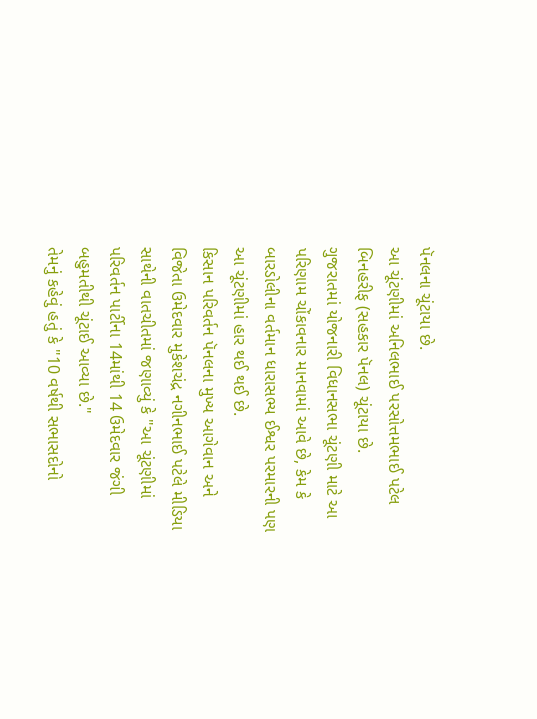પૅનલના ચૂંટાયા છે.
આ ચૂંટણીમાં અનિલભાઈ પરસોત્તમભાઈ પટેલ બિનહરીફ (સહકાર પૅનલ) ચૂંટાયા છે.
ગુજરાતમાં યોજનારી વિધાનસભા ચૂંટણી માટે આ પરિણામ ચોંકાવનાર માનવામાં આવે છે, કેમ કે બારડોલીના વર્તમાન ધારાસભ્ય ઈશ્વર પરમારની પણ આ ચૂંટણીમાં હાર થઈ થઈ છે.
કિસાન પરિવર્તન પૅનલના મુખ્ય આગેવાન અને વિજેતા ઉમેદવાર મુકેશચંદ્ર નગીનભાઈ પટેલે મીડિયા સાથેની વાતચીતમાં જણાવ્યું કે "આ ચૂંટણીમાં પરિવર્તન પાર્ટીના 14માંથી 14 ઉમેદવાર જંગી બહુમતીથી ચૂંટાઈ આવ્યા છે."
તેમનું કહેવું હતું કે "10 વર્ષથી સભાસદોનો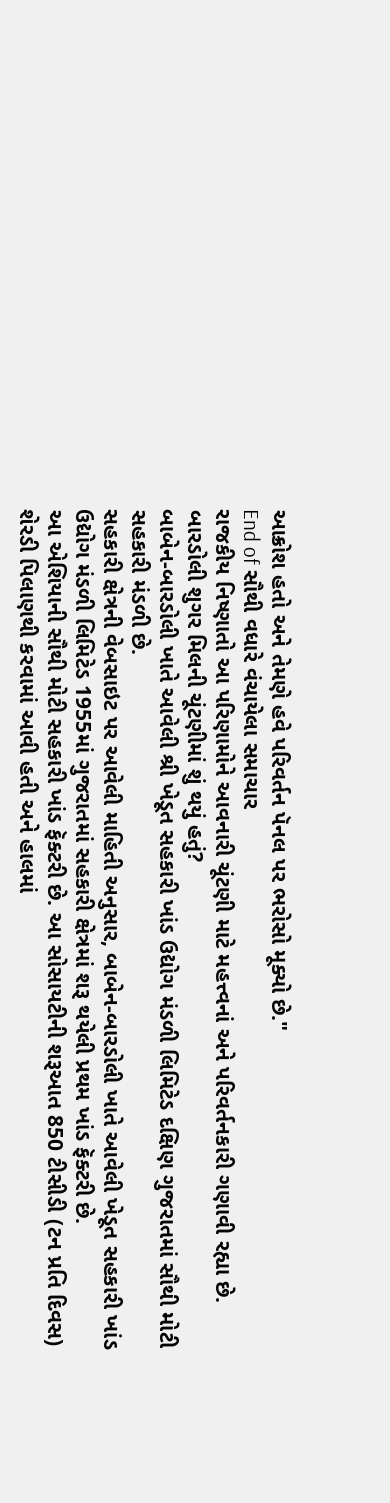આક્રોશ હતો અને તેમણે હવે પરિવર્તન પૅનલ પર ભરોસો મૂક્યો છે."
End of સૌથી વધારે વંચાયેલા સમાચાર
રાજકીય નિષ્ણાતો આ પરિણામોને આવનારી ચૂંટણી માટે મહત્ત્વનાં અને પરિવર્તનકારી ગણાવી રહ્યા છે.
બારડોલી શુગર મિલની ચૂંટણીમાં શું થયું હતું?
બાબેન-બારડોલી ખાતે આવેલી શ્રી ખેડૂત સહકારી ખાંડ ઉદ્યોગ મંડળી લિમિટેડ દક્ષિણ ગુજરાતમાં સૌથી મોટી સહકારી મંડળી છે.
સહકારી ક્ષેત્રની વેબસાઇટ પર આવેલી માહિતી અનુસાર, બાબેન-બારડોલી ખાતે આવેલી ખેડૂત સહકારી ખાંડ ઉદ્યોગ મંડળી લિમિટેડ 1955માં ગુજરાતમાં સહકારી ક્ષેત્રમાં શરૂ થયેલી પ્રથમ ખાંડ ફૅક્ટરી છે.
આ એશિયાની સૌથી મોટી સહકારી ખાંડ ફૅક્ટરી છે. આ સોસાયટીની શરૂઆત 850 ટીસીડી (ટન પ્રતિ દિવસ) શેરડી પિલાણથી કરવામાં આવી હતી અને હાલમાં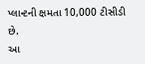પ્લાન્ટની ક્ષમતા 10,000 ટીસીડી છે.
આ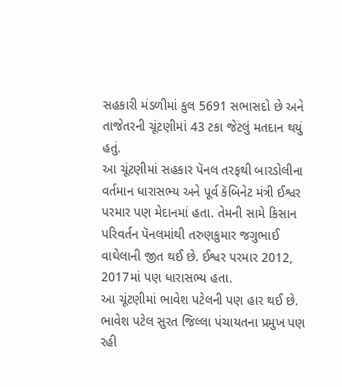સહકારી મંડળીમાં કુલ 5691 સભાસદો છે અને તાજેતરની ચૂંટણીમાં 43 ટકા જેટલું મતદાન થયું હતું.
આ ચૂંટણીમાં સહકાર પૅનલ તરફથી બારડોલીના વર્તમાન ધારાસભ્ય અને પૂર્વ કૅબિનેટ મંત્રી ઈશ્વર પરમાર પણ મેદાનમાં હતા. તેમની સામે કિસાન પરિવર્તન પૅનલમાંથી તરુણકુમાર જગુભાઈ વાઘેલાની જીત થઈ છે. ઈશ્વર પરમાર 2012, 2017માં પણ ધારાસભ્ય હતા.
આ ચૂંટણીમાં ભાવેશ પટેલની પણ હાર થઈ છે. ભાવેશ પટેલ સુરત જિલ્લા પંચાયતના પ્રમુખ પણ રહી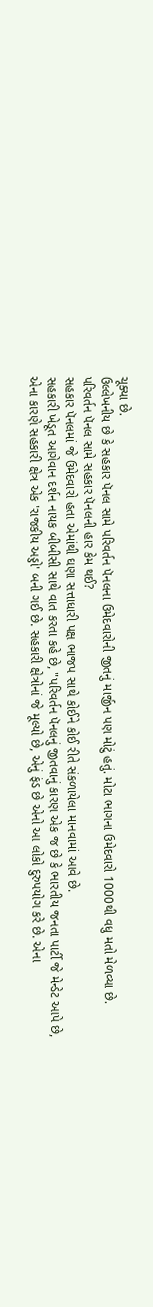ચૂક્યા છે.
ઉલ્લેખનીય છે કે સહકાર પૅનલ સામે પરિવર્તન પૅનલના ઉમેદવારોની જીતનું માર્જીન પણ મોટું હતું. મોટા ભાગના ઉમેદવારો 1000થી વધુ મતો મેળવ્યા છે.
પરિવર્તન પૅનલ સામે સહકાર પૅનલની હાર કેમ થઈ?
સહકાર પૅનલમાં જે ઉમેદવારો હતા એમાંથી ઘણા સત્તાધારી પક્ષ ભાજપ સાથે કોઈને કોઈ રીતે સંકળાયેલા માનવામાં આવે છે.
સહકારી ખેડૂત આગેવાન દર્શન નાયક બીબીસી સાથે વાત કરતા કહે છે, "પરિવર્તન પૅનલનું જીતવાનું કારણ એક જ છે કે ભારતીય જનતા પાર્ટી જે મેન્ડેટ આપે છે, એના કારણે સહકારી ક્ષેત્ર એક 'રાજકીય અડ્ડો' બની ગઈ છે. સહકારી ક્ષેત્રોનાં જે મૂલ્યો છે, એનું ફંડ છે એનો આ લોકો દુરુપયોગ કરે છે. એના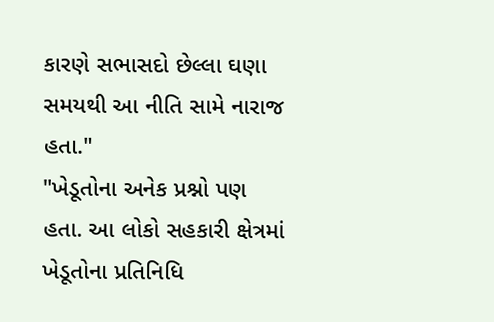કારણે સભાસદો છેલ્લા ઘણા સમયથી આ નીતિ સામે નારાજ હતા."
"ખેડૂતોના અનેક પ્રશ્નો પણ હતા. આ લોકો સહકારી ક્ષેત્રમાં ખેડૂતોના પ્રતિનિધિ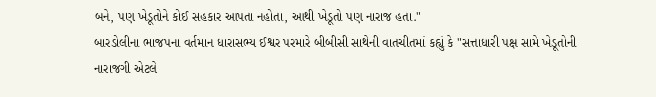બને, પણ ખેડૂતોને કોઈ સહકાર આપતા નહોતા, આથી ખેડૂતો પણ નારાજ હતા."
બારડોલીના ભાજપના વર્તમાન ધારાસભ્ય ઈશ્વર પરમારે બીબીસી સાથેની વાતચીતમાં કહ્યું કે "સત્તાધારી પક્ષ સામે ખેડૂતોની નારાજગી એટલે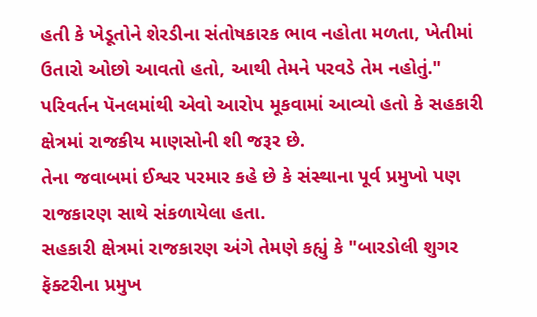હતી કે ખેડૂતોને શેરડીના સંતોષકારક ભાવ નહોતા મળતા, ખેતીમાં ઉતારો ઓછો આવતો હતો, આથી તેમને પરવડે તેમ નહોતું."
પરિવર્તન પૅનલમાંથી એવો આરોપ મૂકવામાં આવ્યો હતો કે સહકારી ક્ષેત્રમાં રાજકીય માણસોની શી જરૂર છે.
તેના જવાબમાં ઈશ્વર પરમાર કહે છે કે સંસ્થાના પૂર્વ પ્રમુખો પણ રાજકારણ સાથે સંકળાયેલા હતા.
સહકારી ક્ષેત્રમાં રાજકારણ અંગે તેમણે કહ્યું કે "બારડોલી શુગર ફૅક્ટરીના પ્રમુખ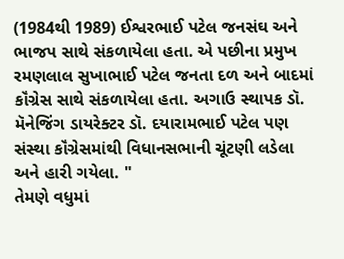(1984થી 1989) ઈશ્વરભાઈ પટેલ જનસંઘ અને ભાજપ સાથે સંકળાયેલા હતા. એ પછીના પ્રમુખ રમણલાલ સુખાભાઈ પટેલ જનતા દળ અને બાદમાં કૉંગ્રેસ સાથે સંકળાયેલા હતા. અગાઉ સ્થાપક ડૉ. મૅનેજિંગ ડાયરેક્ટર ડૉ. દયારામભાઈ પટેલ પણ સંસ્થા કૉંગ્રેસમાંથી વિધાનસભાની ચૂંટણી લડેલા અને હારી ગયેલા. "
તેમણે વધુમાં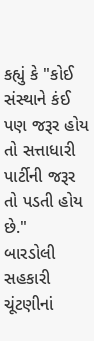કહ્યું કે "કોઈ સંસ્થાને કંઈ પણ જરૂર હોય તો સત્તાધારી પાર્ટીની જરૂર તો પડતી હોય છે."
બારડોલી સહકારી ચૂંટણીનાં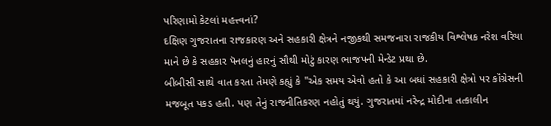પરિણામો કેટલાં મહત્ત્વનાં?
દક્ષિણ ગુજરાતના રાજકારણ અને સહકારી ક્ષેત્રને નજીકથી સમજનારા રાજકીય વિશ્લેષક નરેશ વરિયા માને છે કે સહકાર પૅનલનું હારનું સૌથી મોટું કારણ ભાજપની મેન્ડેટ પ્રથા છે.
બીબીસી સાથે વાત કરતા તેમણે કહ્યું કે "એક સમય એવો હતો કે આ બધાં સહકારી ક્ષેત્રો પર કૉંગ્રેસની મજબૂત પકડ હતી. પણ તેનું રાજનીતિકરણ નહોતું થયું. ગુજરાતમાં નરેન્દ્ર મોદીના તત્કાલીન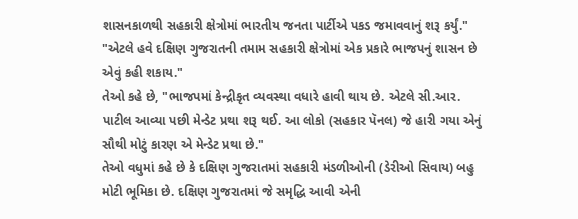શાસનકાળથી સહકારી ક્ષેત્રોમાં ભારતીય જનતા પાર્ટીએ પકડ જમાવવાનું શરૂ કર્યું."
"એટલે હવે દક્ષિણ ગુજરાતની તમામ સહકારી ક્ષેત્રોમાં એક પ્રકારે ભાજપનું શાસન છે એવું કહી શકાય."
તેઓ કહે છે, "ભાજપમાં કેન્દ્રીકૃત વ્યવસ્થા વધારે હાવી થાય છે. એટલે સી.આર. પાટીલ આવ્યા પછી મેન્ડેટ પ્રથા શરૂ થઈ. આ લોકો (સહકાર પૅનલ) જે હારી ગયા એનું સૌથી મોટું કારણ એ મેન્ડેટ પ્રથા છે."
તેઓ વધુમાં કહે છે કે દક્ષિણ ગુજરાતમાં સહકારી મંડળીઓની (ડેરીઓ સિવાય) બહુ મોટી ભૂમિકા છે. દક્ષિણ ગુજરાતમાં જે સમૃદ્ધિ આવી એની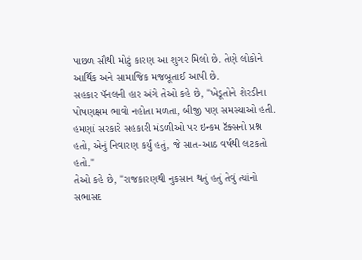પાછળ સૌથી મોટું કારણ આ શુગર મિલો છે. તેણે લોકોને આર્થિક અને સામાજિક મજબૂતાઈ આપી છે.
સહકાર પૅનલની હાર અંગે તેઓ કહે છે, "ખેડૂતોને શેરડીના પોષણક્ષમ ભાવો નહોતા મળતા, બીજી પણ સમસ્યાઓ હતી. હમણાં સરકારે સહકારી મંડળીઓ પર ઇન્કમ ટૅક્સનો પ્રશ્ન હતો, એનું નિવારણ કર્યું હતું, જે સાત-આઠ વર્ષથી લટકતો હતો."
તેઓ કહે છે, "રાજકારણથી નુકસાન થતું હતું તેવું ત્યાંનો સભાસદ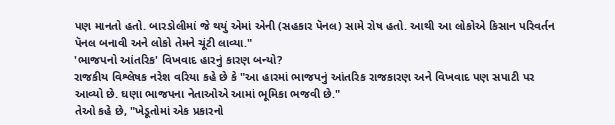પણ માનતો હતો. બારડોલીમાં જે થયું એમાં એની (સહકાર પૅનલ) સામે રોષ હતો. આથી આ લોકોએ કિસાન પરિવર્તન પૅનલ બનાવી અને લોકો તેમને ચૂંટી લાવ્યા."
'ભાજપનો આંતરિક' વિખવાદ હારનું કારણ બન્યો?
રાજકીય વિશ્લેષક નરેશ વરિયા કહે છે કે "આ હારમાં ભાજપનું આંતરિક રાજકારણ અને વિખવાદ પણ સપાટી પર આવ્યો છે. ઘણા ભાજપના નેતાઓએ આમાં ભૂમિકા ભજવી છે."
તેઓ કહે છે, "ખેડૂતોમાં એક પ્રકારનો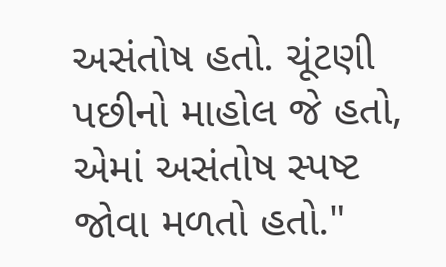અસંતોષ હતો. ચૂંટણી પછીનો માહોલ જે હતો, એમાં અસંતોષ સ્પષ્ટ જોવા મળતો હતો."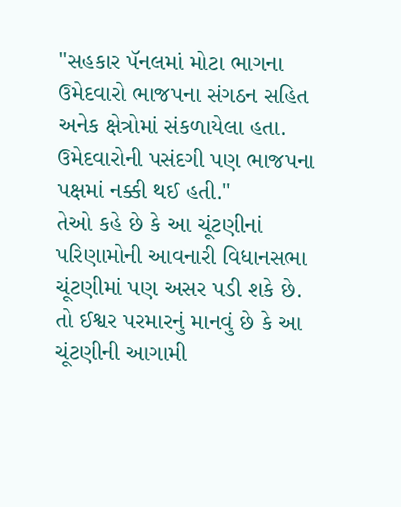"સહકાર પૅનલમાં મોટા ભાગના ઉમેદવારો ભાજપના સંગઠન સહિત અનેક ક્ષેત્રોમાં સંકળાયેલા હતા. ઉમેદવારોની પસંદગી પણ ભાજપના પક્ષમાં નક્કી થઈ હતી."
તેઓ કહે છે કે આ ચૂંટણીનાં પરિણામોની આવનારી વિધાનસભા ચૂંટણીમાં પણ અસર પડી શકે છે. તો ઈશ્વર પરમારનું માનવું છે કે આ ચૂંટણીની આગામી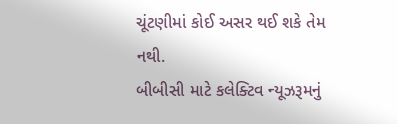ચૂંટણીમાં કોઈ અસર થઈ શકે તેમ નથી.
બીબીસી માટે કલેક્ટિવ ન્યૂઝરૂમનું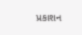પ્રકાશન